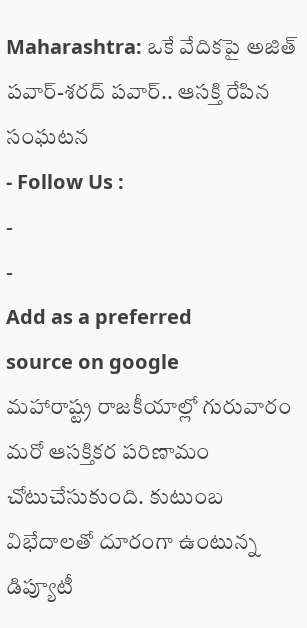Maharashtra: ఒకే వేదికపై అజిత్ పవార్-శరద్ పవార్.. ఆసక్తి రేపిన సంఘటన
- Follow Us :
-
-
Add as a preferred
source on google
మహారాష్ట్ర రాజకీయాల్లో గురువారం మరో ఆసక్తికర పరిణామం చోటుచేసుకుంది. కుటుంబ విభేదాలతో దూరంగా ఉంటున్న డిప్యూటీ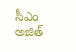సీఎం అజిత్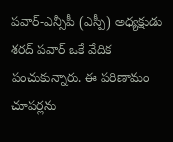పవార్-ఎన్సీపీ (ఎస్పీ) అధ్యక్షుడు శరద్ పవార్ ఒకే వేదిక పంచుకున్నారు. ఈ పరిణామం చూపర్లను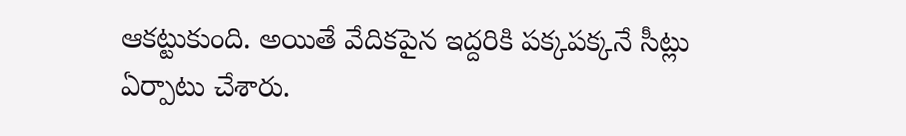ఆకట్టుకుంది. అయితే వేదికపైన ఇద్దరికి పక్కపక్కనే సీట్లు ఏర్పాటు చేశారు.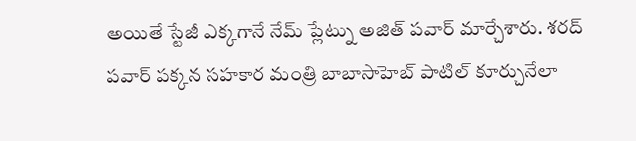అయితే స్టేజీ ఎక్కగానే నేమ్ ప్లేట్ను అజిత్ పవార్ మార్చేశారు. శరద్ పవార్ పక్కన సహకార మంత్రి బాబాసాహెబ్ పాటిల్ కూర్చునేలా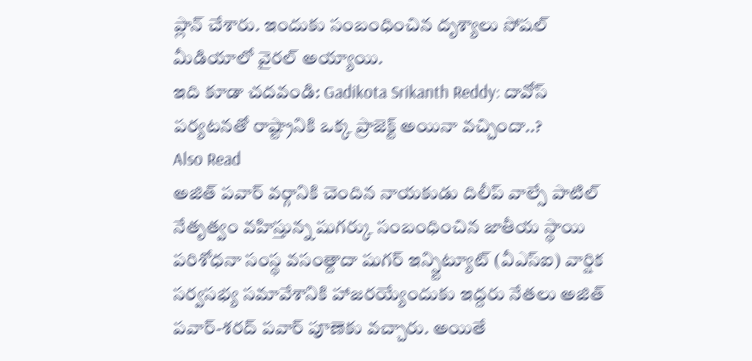ప్లాన్ చేశారు. ఇందుకు సంబంధించిన దృశ్యాలు సోషల్ మీడియాలో వైరల్ అయ్యాయి.
ఇది కూడా చదవండి: Gadikota Srikanth Reddy: దావోస్ పర్యటనతో రాష్ట్రానికి ఒక్క ప్రాజెక్ట్ అయినా వచ్చిందా..?
Also Read
అజిత్ పవార్ వర్గానికి చెందిన నాయకుడు దిలీప్ వాల్సే పాటిల్ నేతృత్వం వహిస్తున్న షుగర్కు సంబంధించిన జాతీయ స్థాయి పరిశోధనా సంస్థ వసంత్దాదా షుగర్ ఇన్స్టిట్యూట్ (వీఎస్ఐ) వార్షిక సర్వసభ్య సమావేశానికి హాజరయ్యేందుకు ఇద్దరు నేతలు అజిత్ పవార్-శరద్ పవార్ పూణెకు వచ్చారు. అయితే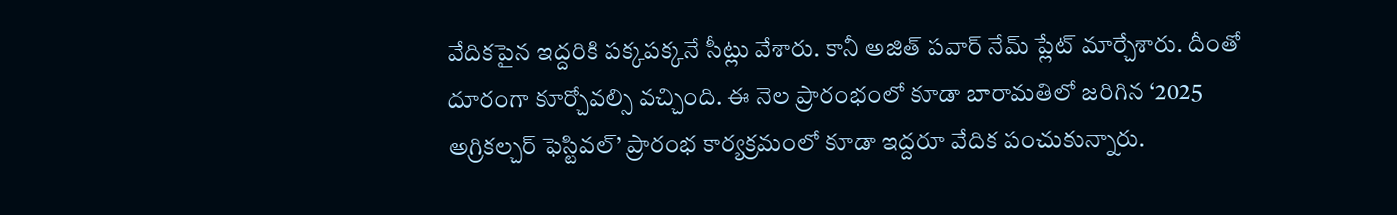వేదికపైన ఇద్దరికి పక్కపక్కనే సీట్లు వేశారు. కానీ అజిత్ పవార్ నేమ్ ప్లేట్ మార్చేశారు. దీంతో దూరంగా కూర్చోవల్సి వచ్చింది. ఈ నెల ప్రారంభంలో కూడా బారామతిలో జరిగిన ‘2025 అగ్రికల్చర్ ఫెస్టివల్’ ప్రారంభ కార్యక్రమంలో కూడా ఇద్దరూ వేదిక పంచుకున్నారు.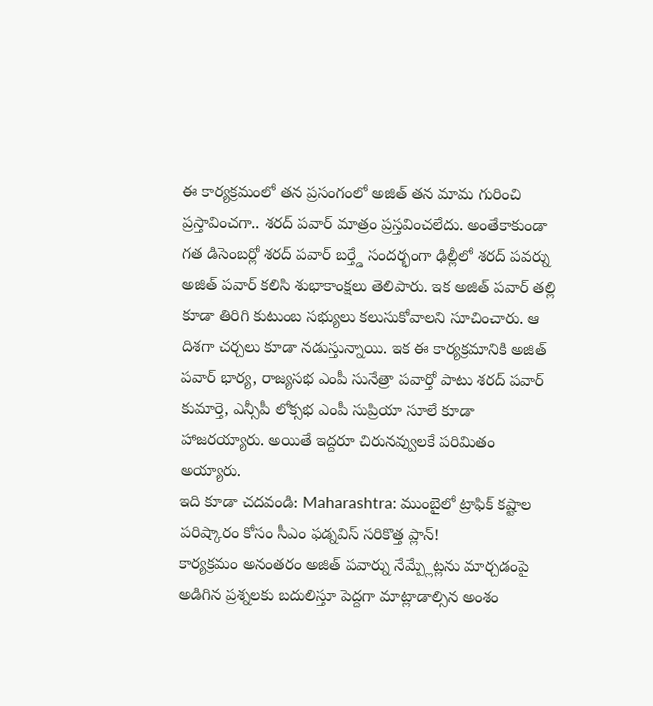ఈ కార్యక్రమంలో తన ప్రసంగంలో అజిత్ తన మామ గురించి ప్రస్తావించగా.. శరద్ పవార్ మాత్రం ప్రస్తవించలేదు. అంతేకాకుండా గత డిసెంబర్లో శరద్ పవార్ బర్త్డే సందర్భంగా ఢిల్లీలో శరద్ పవర్ను అజిత్ పవార్ కలిసి శుభాకాంక్షలు తెలిపారు. ఇక అజిత్ పవార్ తల్లి కూడా తిరిగి కుటుంబ సభ్యులు కలుసుకోవాలని సూచించారు. ఆ దిశగా చర్చలు కూడా నడుస్తున్నాయి. ఇక ఈ కార్యక్రమానికి అజిత్ పవార్ భార్య, రాజ్యసభ ఎంపీ సునేత్రా పవార్తో పాటు శరద్ పవార్ కుమార్తె, ఎన్సీపీ లోక్సభ ఎంపీ సుప్రియా సూలే కూడా హాజరయ్యారు. అయితే ఇద్దరూ చిరునవ్వులకే పరిమితం అయ్యారు.
ఇది కూడా చదవండి: Maharashtra: ముంబైలో ట్రాఫిక్ కష్టాల పరిష్కారం కోసం సీఎం ఫడ్నవిస్ సరికొత్త ప్లాన్!
కార్యక్రమం అనంతరం అజిత్ పవార్ను నేమ్ప్లేట్లను మార్చడంపై అడిగిన ప్రశ్నలకు బదులిస్తూ పెద్దగా మాట్లాడాల్సిన అంశం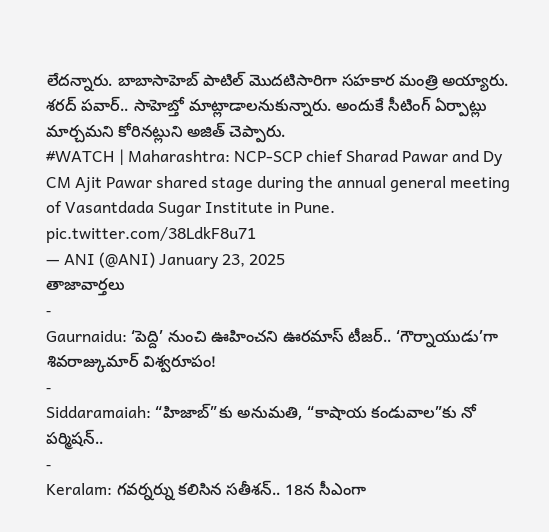లేదన్నారు. బాబాసాహెబ్ పాటిల్ మొదటిసారిగా సహకార మంత్రి అయ్యారు. శరద్ పవార్.. సాహెబ్తో మాట్లాడాలనుకున్నారు. అందుకే సీటింగ్ ఏర్పాట్లు మార్చమని కోరినట్లుని అజిత్ చెప్పారు.
#WATCH | Maharashtra: NCP-SCP chief Sharad Pawar and Dy CM Ajit Pawar shared stage during the annual general meeting of Vasantdada Sugar Institute in Pune. pic.twitter.com/38LdkF8u71
— ANI (@ANI) January 23, 2025
తాజావార్తలు
-
Gaurnaidu: ‘పెద్ది’ నుంచి ఊహించని ఊరమాస్ టీజర్.. ‘గౌర్నాయుడు’గా శివరాజ్కుమార్ విశ్వరూపం!
-
Siddaramaiah: “హిజాబ్”కు అనుమతి, “కాషాయ కండువాల”కు నో పర్మిషన్..
-
Keralam: గవర్నర్ను కలిసిన సతీశన్.. 18న సీఎంగా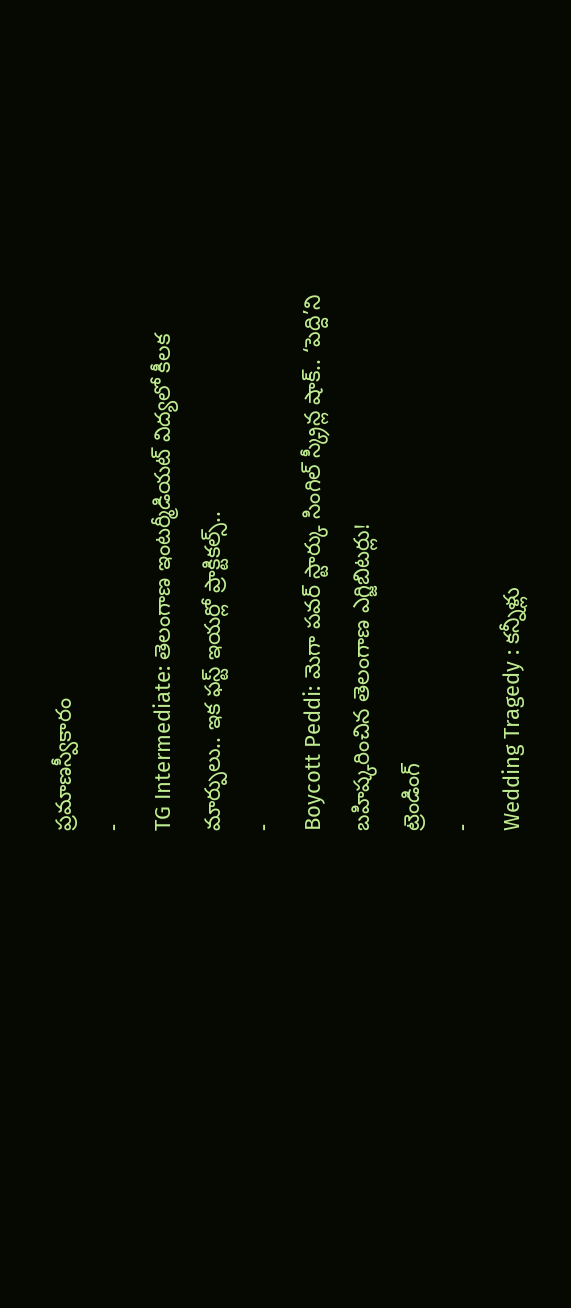ప్రమాణస్వీకారం
-
TG Intermediate: తెలంగాణ ఇంటర్మీడియట్ విద్యలో కీలక మార్పులు.. ఇక ఫస్ట్ ఇయర్లో ప్రాక్టికల్స్..
-
Boycott Peddi: మెగా పవర్ స్టార్కు సింగిల్ స్క్రీన్ల షాక్.. ‘పెద్ది’ని బహిష్కరించిన తెలంగాణ ఎగ్జిబిటర్లు!
ట్రెండింగ్
-
Wedding Tragedy : కన్నీళ్లు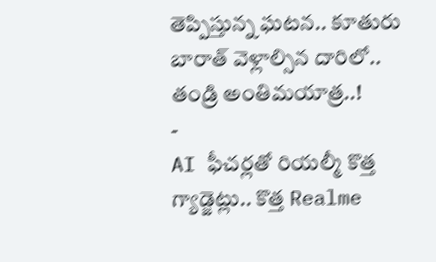తెప్పిస్తున్న ఘటన.. కూతురు బారాత్ వెళ్లాల్సిన దారిలో.. తండ్రి అంతిమయాత్ర..!
-
AI ఫీచర్లతో రియల్మీ కొత్త గ్యాడ్జెట్లు.. కొత్త Realme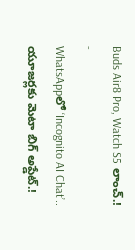Buds Air8 Pro, Watch S5 లాంచ్.!
-
WhatsAppలో ‘Incognito AI Chat’.. యూజర్లకు మెటా బిగ్ అప్డేట్.!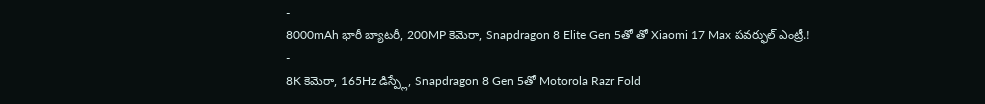-
8000mAh భారీ బ్యాటరీ, 200MP కెమెరా, Snapdragon 8 Elite Gen 5తో తో Xiaomi 17 Max పవర్ఫుల్ ఎంట్రీ.!
-
8K కెమెరా, 165Hz డిస్ప్లే, Snapdragon 8 Gen 5తో Motorola Razr Fold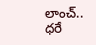లాంచ్.. ధరే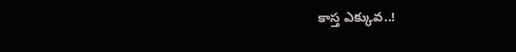కాస్త ఎక్కువ..!